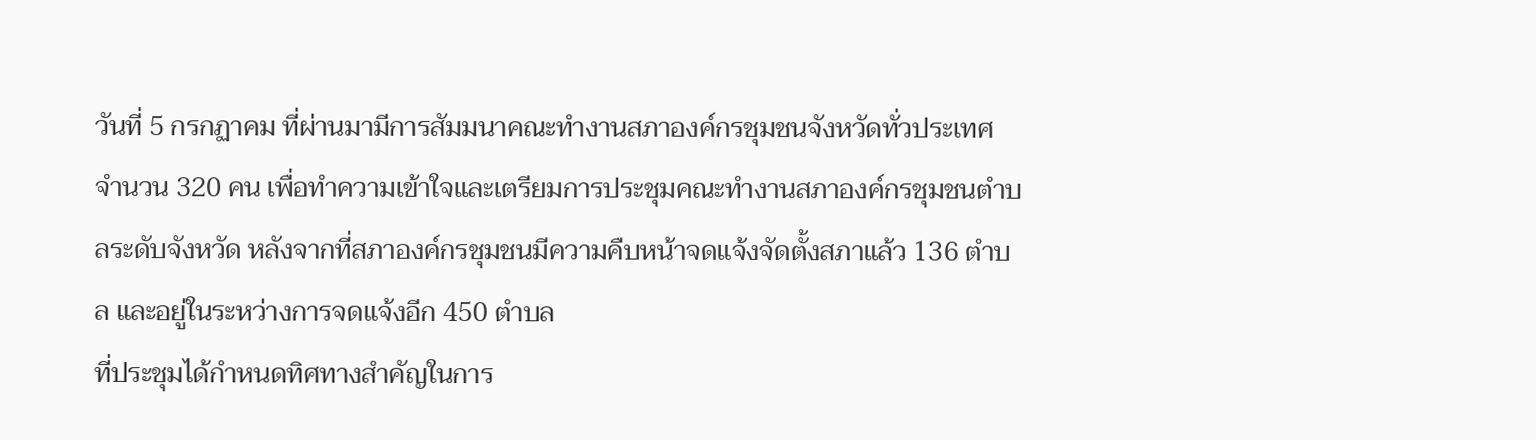วันที่ 5 กรกฏาคม ที่ผ่านมามีการสัมมนาคณะทำงานสภาองค์กรชุมชนจังหวัดทั่วประเทศ จำนวน 320 คน เพื่อทำความเข้าใจและเตรียมการประชุมคณะทำงานสภาองค์กรชุมชนตำบลระดับจังหวัด หลังจากที่สภาองค์กรชุมชนมีความคืบหน้าจดแจ้งจัดตั้งสภาแล้ว 136 ตำบล และอยู่ในระหว่างการจดแจ้งอีก 450 ตำบล
ที่ประชุมได้กำหนดทิศทางสำคัญในการ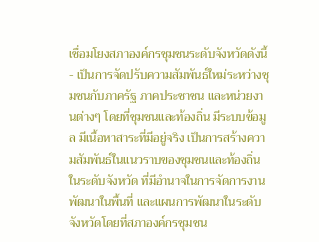เชื่อมโยงสภาองค์กรชุมชนระดับจังหวัดดังนี้
- เป็นการจัดปรับความสัมพันธ์ใหม่ระหว่างชุมชนกับภาครัฐ ภาคประชาชน และหน่วยงานต่างๆ โดยที่ชุมชนและท้องถิ่น มีระบบข้อมูล มีเนื้อหาสาระที่มีอยู่จริง เป็นการสร้างความสัมพันธ์ในแนวราบของชุมชนและท้องถิ่นในระดับจังหวัด ที่มีอำนาจในการจัดการงานพัฒนาในพื้นที่ และแผนการพัฒนาในระดับจังหวัดโดยที่สภาองค์กรชุมชน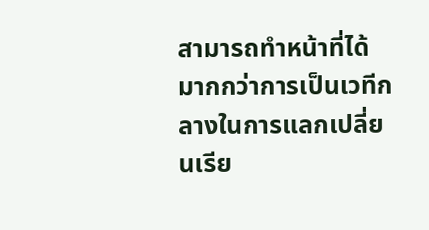สามารถทำหน้าที่ได้มากกว่าการเป็นเวทีกลางในการแลกเปลี่ยนเรีย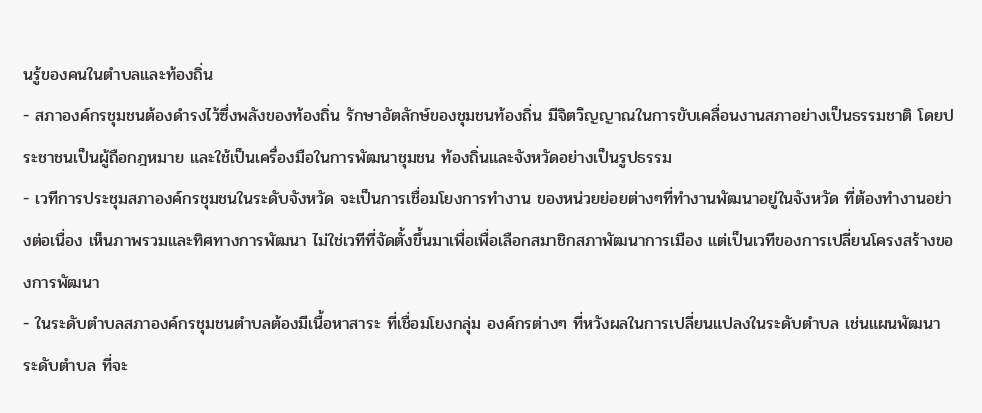นรู้ของคนในตำบลและท้องถิ่น
- สภาองค์กรชุมชนต้องดำรงไว้ซึ่งพลังของท้องถิ่น รักษาอัตลักษ์ของชุมชนท้องถิ่น มีจิตวิญญาณในการขับเคลื่อนงานสภาอย่างเป็นธรรมชาติ โดยประชาชนเป็นผู้ถือกฎหมาย และใช้เป็นเครื่องมือในการพัฒนาชุมชน ท้องถิ่นและจังหวัดอย่างเป็นรูปธรรม
- เวทีการประชุมสภาองค์กรชุมชนในระดับจังหวัด จะเป็นการเชื่อมโยงการทำงาน ของหน่วยย่อยต่างๆที่ทำงานพัฒนาอยู่ในจังหวัด ที่ต้องทำงานอย่างต่อเนื่อง เห็นภาพรวมและทิศทางการพัฒนา ไม่ใช่เวทีที่จัดตั้งขึ้นมาเพื่อเพื่อเลือกสมาชิกสภาพัฒนาการเมือง แต่เป็นเวทีของการเปลี่ยนโครงสร้างของการพัฒนา
- ในระดับตำบลสภาองค์กรชุมชนตำบลต้องมีเนื้อหาสาระ ที่เชื่อมโยงกลุ่ม องค์กรต่างๆ ที่หวังผลในการเปลี่ยนแปลงในระดับตำบล เช่นแผนพัฒนาระดับตำบล ที่จะ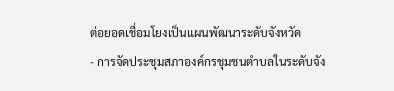ต่อยอดเชื่อมโยงเป็นแผนพัฒนาระดับจังหวัด
- การจัดประชุมสภาองค์กรชุมชนตำบลในระดับจัง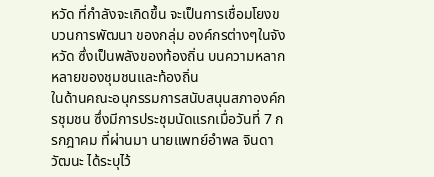หวัด ที่กำลังจะเกิดขึ้น จะเป็นการเชื่อมโยงขบวนการพัฒนา ของกลุ่ม องค์กรต่างๆในจังหวัด ซึ่งเป็นพลังของท้องถิ่น บนความหลากหลายของชุมชนและท้องถิ่น
ในด้านคณะอนุกรรมการสนับสนุนสภาองค์กรชุมชน ซึ่งมีการประชุมนัดแรกเมื่อวันที่ 7 กรกฎาคม ที่ผ่านมา นายแพทย์อำพล จินดาวัฒนะ ได้ระบุไว้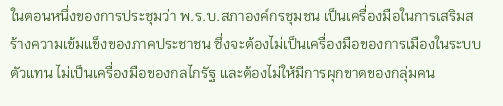ในตอนหนึ่งของการประชุมว่า พ.ร.บ.สภาองค์กรชุมชน เป็นเครื่องมือในการเสริมสร้างความเข้มแข็งของภาคประชาชน ซึ่งจะต้องไม่เป็นเครื่องมือของการเมืองในระบบตัวแทน ไม่เป็นเครื่องมือของกลไกรัฐ และต้องไม่ให้มีการผุกขาดของกลุ่มคน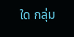ใด กลุ่ม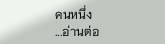คนหนึ่ง
...อ่านต่อ